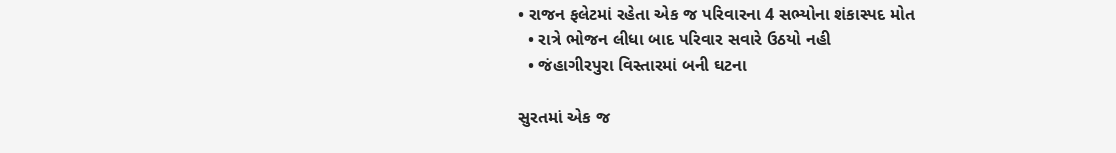• રાજન ફલેટમાં રહેતા એક જ પરિવારના 4 સભ્યોના શંકાસ્પદ મોત
  • રાત્રે ભોજન લીધા બાદ પરિવાર સવારે ઉઠયો નહી
  • જંહાગીરપુરા વિસ્તારમાં બની ઘટના

સુરતમાં એક જ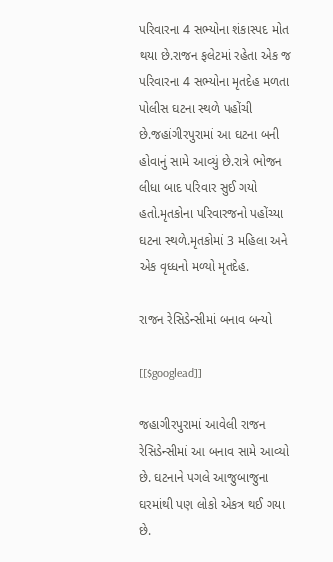પરિવારના 4 સભ્યોના શંકાસ્પદ મોત થયા છે.રાજન ફલેટમાં રહેતા એક જ પરિવારના 4 સભ્યોના મૃતદેહ મળતા પોલીસ ઘટના સ્થળે પહોંચી છે.જહાંગીરપુરામાં આ ઘટના બની હોવાનું સામે આવ્યું છે.રાત્રે ભોજન લીધા બાદ પરિવાર સુઈ ગયો હતો.મૃતકોના પરિવારજનો પહોંચ્યા ઘટના સ્થળે.મૃતકોમાં 3 મહિલા અને એક વૃધ્ધનો મળ્યો મૃતદેહ.

રાજન રેસિડેન્સીમાં બનાવ બન્યો

[[$googlead]]

જહાગીરપુરામાં આવેલી રાજન રેસિડેન્સીમાં આ બનાવ સામે આવ્યો છે. ઘટનાને પગલે આજુબાજુના ઘરમાંથી પણ લોકો એકત્ર થઈ ગયા છે.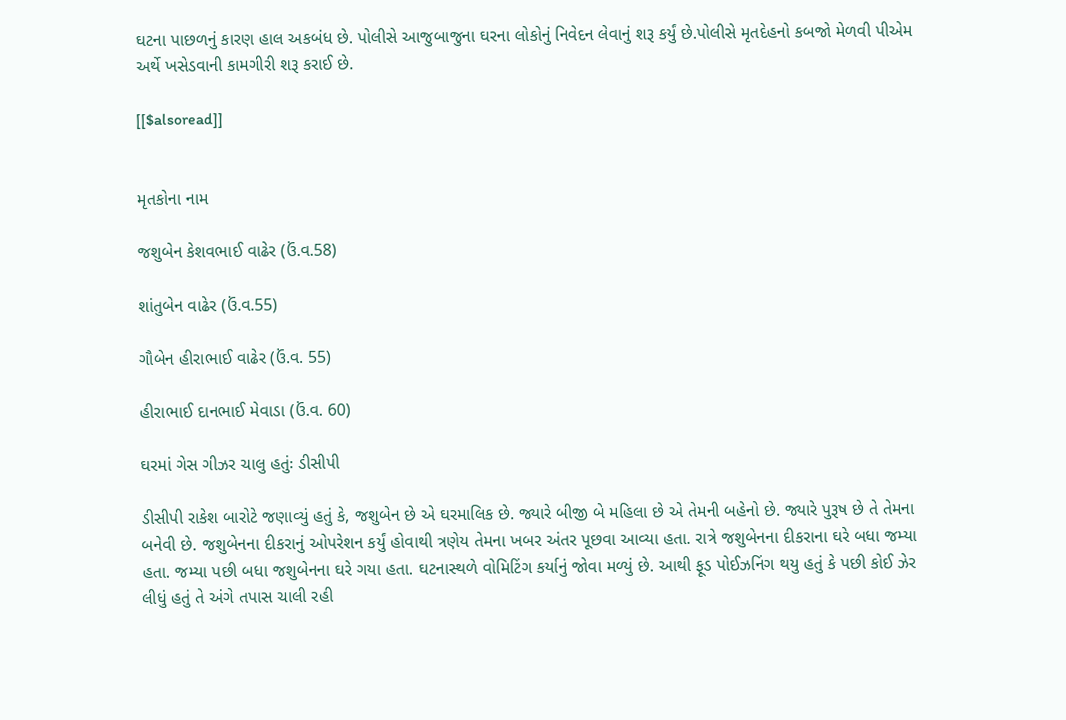ઘટના પાછળનું કારણ હાલ અકબંધ છે. પોલીસે આજુબાજુના ઘરના લોકોનું નિવેદન લેવાનું શરૂ કર્યું છે.પોલીસે મૃતદેહનો કબજો મેળવી પીએમ અર્થે ખસેડવાની કામગીરી શરૂ કરાઈ છે.

[[$alsoread]]


મૃતકોના નામ

જશુબેન કેશવભાઈ વાઢેર (ઉં.વ.58)

શાંતુબેન વાઢેર (ઉં.વ.55)

ગૌબેન હીરાભાઈ વાઢેર (ઉં.વ. 55)

હીરાભાઈ દાનભાઈ મેવાડા (ઉં.વ. 60)

ઘરમાં ગેસ ગીઝર ચાલુ હતુંઃ ડીસીપી

ડીસીપી રાકેશ બારોટે જણાવ્યું હતું કે, જશુબેન છે એ ઘરમાલિક છે. જ્યારે બીજી બે મહિલા છે એ તેમની બહેનો છે. જ્યારે પુરૂષ છે તે તેમના બનેવી છે. જશુબેનના દીકરાનું ઓપરેશન કર્યું હોવાથી ત્રણેય તેમના ખબર અંતર પૂછવા આવ્યા હતા. રાત્રે જશુબેનના દીકરાના ઘરે બધા જમ્યા હતા. જમ્યા પછી બધા જશુબેનના ઘરે ગયા હતા. ઘટનાસ્થળે વોમિટિંગ કર્યાનું જોવા મળ્યું છે. આથી ફૂડ પોઈઝનિંગ થયુ હતું કે પછી કોઈ ઝેર લીધું હતું તે અંગે તપાસ ચાલી રહી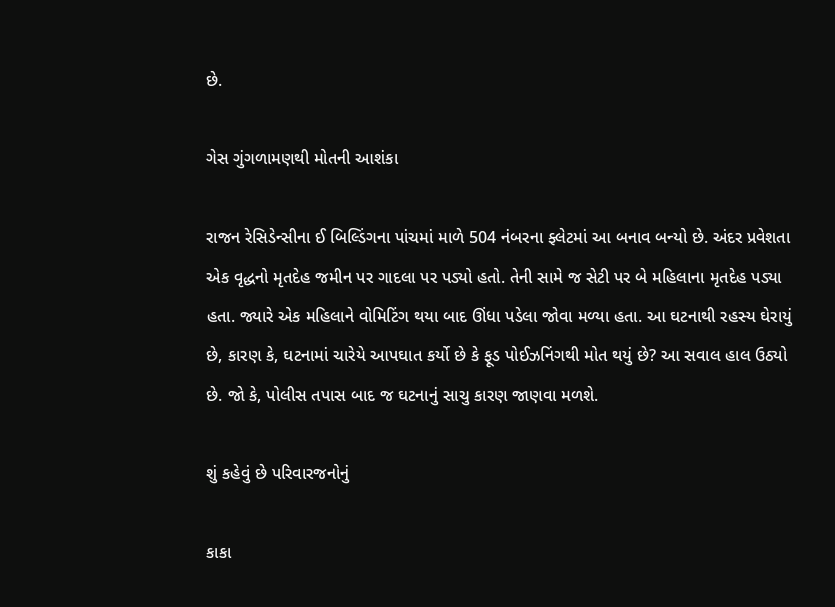છે.

ગેસ ગુંગળામણથી મોતની આશંકા

રાજન રેસિડેન્સીના ઈ બિલ્ડિંગના પાંચમાં માળે 504 નંબરના ફ્લેટમાં આ બનાવ બન્યો છે. અંદર પ્રવેશતા એક વૃદ્ધનો મૃતદેહ જમીન પર ગાદલા પર પડ્યો હતો. તેની સામે જ સેટી પર બે મહિલાના મૃતદેહ પડ્યા હતા. જ્યારે એક મહિલાને વોમિટિંગ થયા બાદ ઊંધા પડેલા જોવા મળ્યા હતા. આ ઘટનાથી રહસ્ય ઘેરાયું છે, કારણ કે, ઘટનામાં ચારેયે આપઘાત કર્યો છે કે ફૂડ પોઈઝનિંગથી મોત થયું છે? આ સવાલ હાલ ઉઠ્યો છે. જો કે, પોલીસ તપાસ બાદ જ ઘટનાનું સાચુ કારણ જાણવા મળશે.

શું કહેવું છે પરિવારજનોનું

કાકા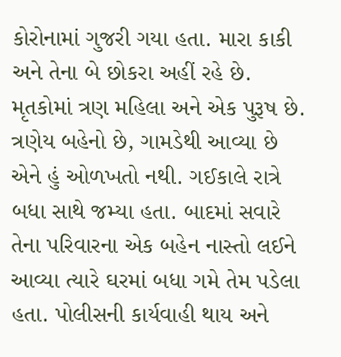કોરોનામાં ગુજરી ગયા હતા. મારા કાકી અને તેના બે છોકરા અહીં રહે છે. મૃતકોમાં ત્રણ મહિલા અને એક પુરૂષ છે. ત્રણેય બહેનો છે, ગામડેથી આવ્યા છે એને હું ઓળખતો નથી. ગઈકાલે રાત્રે બધા સાથે જમ્યા હતા. બાદમાં સવારે તેના પરિવારના એક બહેન નાસ્તો લઈને આવ્યા ત્યારે ઘરમાં બધા ગમે તેમ પડેલા હતા. પોલીસની કાર્યવાહી થાય અને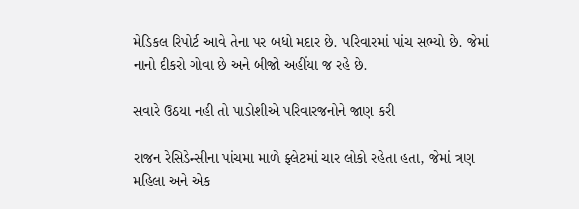મેડિકલ રિપોર્ટ આવે તેના પર બધો મદાર છે. પરિવારમાં પાંચ સભ્યો છે. જેમાં નાનો દીકરો ગોવા છે અને બીજો અહીંયા જ રહે છે.

સવારે ઉઠયા નહી તો પાડોશીએ પરિવારજનોને જાણ કરી

રાજન રેસિડેન્સીના પાંચમા માળે ફ્લેટમાં ચાર લોકો રહેતા હતા, જેમાં ત્રણ મહિલા અને એક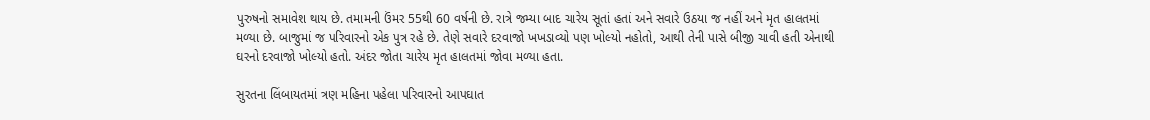પુરુષનો સમાવેશ થાય છે. તમામની ઉંમર 55થી 60 વર્ષની છે. રાત્રે જમ્યા બાદ ચારેય સૂતાં હતાં અને સવારે ઉઠયા જ નહીં અને મૃત હાલતમાં મળ્યા છે. બાજુમાં જ પરિવારનો એક પુત્ર રહે છે. તેણે સવારે દરવાજો ખખડાવ્યો પણ ખોલ્યો નહોતો, આથી તેની પાસે બીજી ચાવી હતી એનાથી ઘરનો દરવાજો ખોલ્યો હતો. અંદર જોતા ચારેય મૃત હાલતમાં જોવા મળ્યા હતા.

સુરતના લિંબાયતમાં ત્રણ મહિના પહેલા પરિવારનો આપઘાત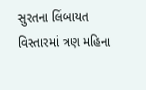સુરતના લિંબાયત વિસ્તારમાં ત્રણ મહિના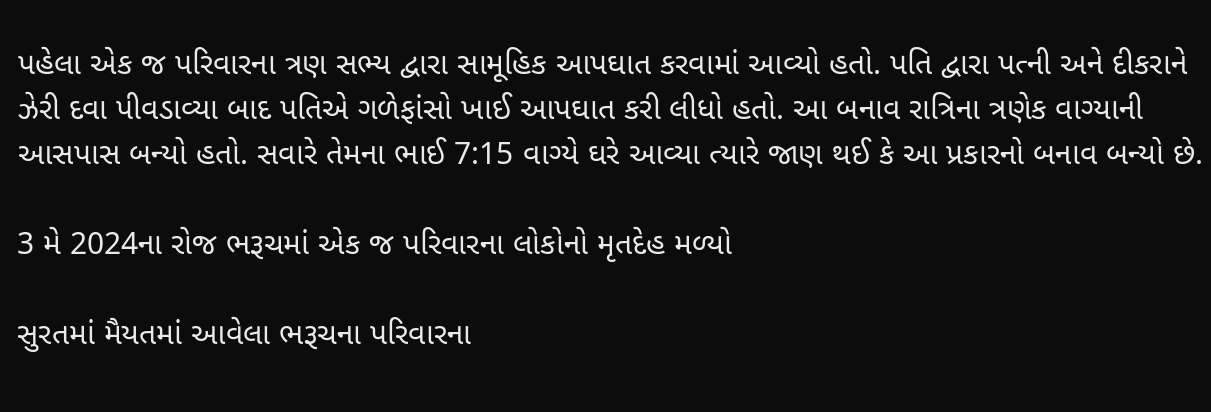પહેલા એક જ પરિવારના ત્રણ સભ્ય દ્વારા સામૂહિક આપઘાત કરવામાં આવ્યો હતો. પતિ દ્વારા પત્ની અને દીકરાને ઝેરી દવા પીવડાવ્યા બાદ પતિએ ગળેફાંસો ખાઈ આપઘાત કરી લીધો હતો. આ બનાવ રાત્રિના ત્રણેક વાગ્યાની આસપાસ બન્યો હતો. સવારે તેમના ભાઈ 7:15 વાગ્યે ઘરે આવ્યા ત્યારે જાણ થઈ કે આ પ્રકારનો બનાવ બન્યો છે.

3 મે 2024ના રોજ ભરૂચમાં એક જ પરિવારના લોકોનો મૃતદેહ મળ્યો

સુરતમાં મૈયતમાં આવેલા ભરૂચના પરિવારના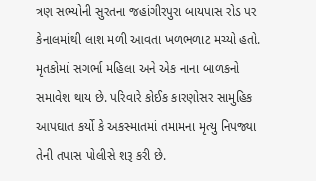ત્રણ સભ્યોની સુરતના જહાંગીરપુરા બાયપાસ રોડ પર કેનાલમાંથી લાશ મળી આવતા ખળભળાટ મચ્યો હતો. મૃતકોમાં સગર્ભા મહિલા અને એક નાના બાળકનો સમાવેશ થાય છે. પરિવારે કોઈક કારણોસર સામુહિક આપઘાત કર્યો કે અકસ્માતમાં તમામના મૃત્યુ નિપજ્યા તેની તપાસ પોલીસે શરૂ કરી છે.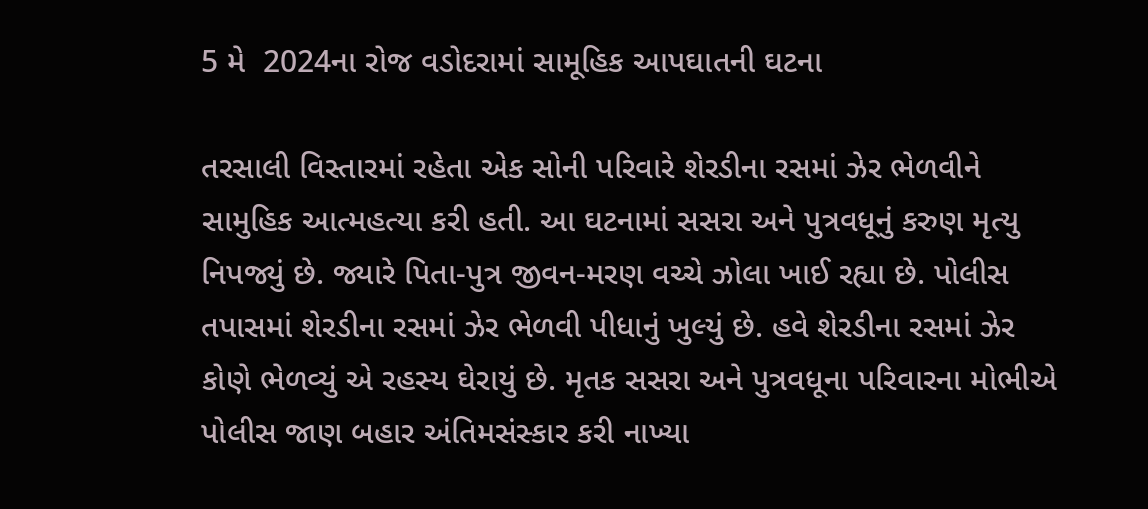5 મે  2024ના રોજ વડોદરામાં સામૂહિક આપઘાતની ઘટના

તરસાલી વિસ્તારમાં રહેતા એક સોની પરિવારે શેરડીના રસમાં ઝેર ભેળવીને સામુહિક આત્મહત્યા કરી હતી. આ ઘટનામાં સસરા અને પુત્રવધૂનું કરુણ મૃત્યુ નિપજ્યું છે. જ્યારે પિતા-પુત્ર જીવન-મરણ વચ્ચે ઝોલા ખાઈ રહ્યા છે. પોલીસ તપાસમાં શેરડીના રસમાં ઝેર ભેળવી પીધાનું ખુલ્યું છે. હવે શેરડીના રસમાં ઝેર કોણે ભેળવ્યું એ રહસ્ય ઘેરાયું છે. મૃતક સસરા અને પુત્રવધૂના પરિવારના મોભીએ પોલીસ જાણ બહાર અંતિમસંસ્કાર કરી નાખ્યા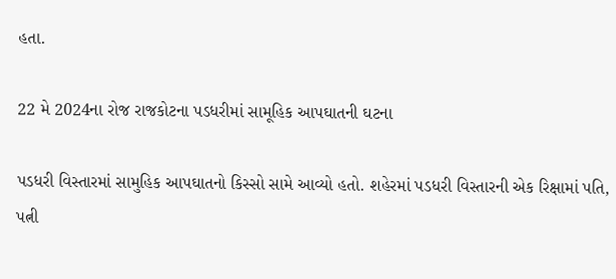હતા.

22 મે 2024ના રોજ રાજકોટના પડધરીમાં સામૂહિક આપઘાતની ઘટના

પડધરી વિસ્તારમાં સામુહિક આપઘાતનો કિસ્સો સામે આવ્યો હતો. શહેરમાં પડધરી વિસ્તારની એક રિક્ષામાં પતિ, પત્ની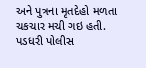અને પુત્રના મૃતદેહો મળતા ચકચાર મચી ગઇ હતી. પડધરી પોલીસ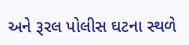અને રૂરલ પોલીસ ઘટના સ્થળે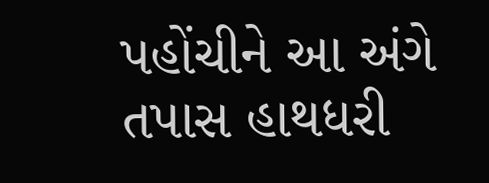પહોંચીને આ અંગે તપાસ હાથધરી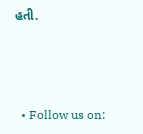હતી.



  • Follow us on: